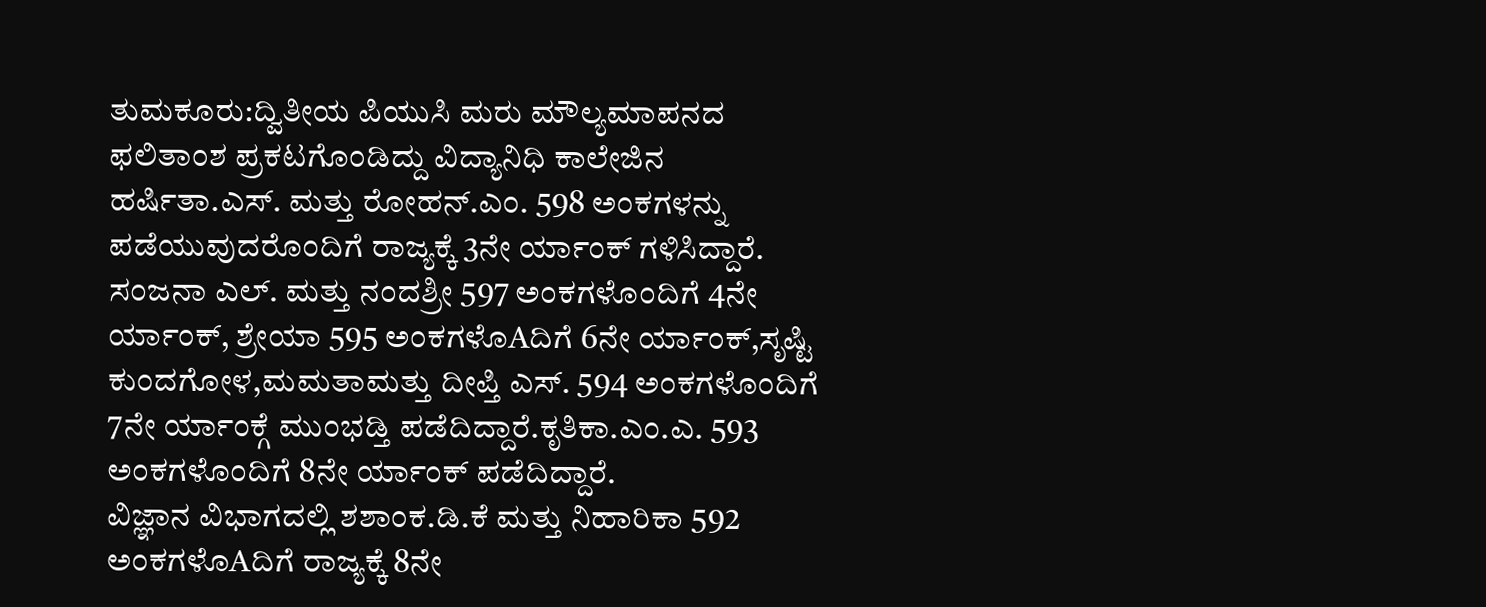ತುಮಕೂರು:ದ್ವಿತೀಯ ಪಿಯುಸಿ ಮರು ಮೌಲ್ಯಮಾಪನದ ಫಲಿತಾಂಶ ಪ್ರಕಟಗೊಂಡಿದ್ದು ವಿದ್ಯಾನಿಧಿ ಕಾಲೇಜಿನ ಹರ್ಷಿತಾ.ಎಸ್. ಮತ್ತು ರೋಹನ್.ಎಂ. 598 ಅಂಕಗಳನ್ನು ಪಡೆಯುವುದರೊಂದಿಗೆ ರಾಜ್ಯಕ್ಕೆ 3ನೇ ರ್ಯಾಂಕ್ ಗಳಿಸಿದ್ದಾರೆ.
ಸಂಜನಾ ಎಲ್. ಮತ್ತು ನಂದಶ್ರೀ 597 ಅಂಕಗಳೊಂದಿಗೆ 4ನೇ ರ್ಯಾಂಕ್, ಶ್ರೇಯಾ 595 ಅಂಕಗಳೊAದಿಗೆ 6ನೇ ರ್ಯಾಂಕ್,ಸೃಷ್ಟಿ ಕುಂದಗೋಳ,ಮಮತಾಮತ್ತು ದೀಪ್ತಿ ಎಸ್. 594 ಅಂಕಗಳೊಂದಿಗೆ 7ನೇ ರ್ಯಾಂಕ್ಗೆ ಮುಂಭಡ್ತಿ ಪಡೆದಿದ್ದಾರೆ.ಕೃತಿಕಾ.ಎಂ.ಎ. 593 ಅಂಕಗಳೊಂದಿಗೆ 8ನೇ ರ್ಯಾಂಕ್ ಪಡೆದಿದ್ದಾರೆ.
ವಿಜ್ಞಾನ ವಿಭಾಗದಲ್ಲಿ ಶಶಾಂಕ.ಡಿ.ಕೆ ಮತ್ತು ನಿಹಾರಿಕಾ 592 ಅಂಕಗಳೊAದಿಗೆ ರಾಜ್ಯಕ್ಕೆ 8ನೇ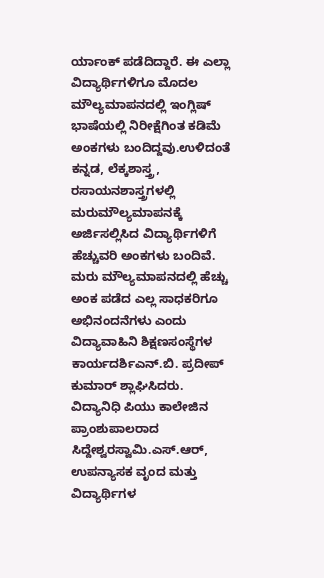ರ್ಯಾಂಕ್ ಪಡೆದಿದ್ದಾರೆ. ಈ ಎಲ್ಲಾ ವಿದ್ಯಾರ್ಥಿಗಳಿಗೂ ಮೊದಲ ಮೌಲ್ಯಮಾಪನದಲ್ಲಿ ಇಂಗ್ಲಿಷ್ ಭಾಷೆಯಲ್ಲಿ ನಿರೀಕ್ಷೆಗಿಂತ ಕಡಿಮೆ ಅಂಕಗಳು ಬಂದಿದ್ದವು.ಉಳಿದಂತೆ ಕನ್ನಡ, ಲೆಕ್ಕಶಾಸ್ತ್ರ, ರಸಾಯನಶಾಸ್ತ್ರಗಳಲ್ಲಿ ಮರುಮೌಲ್ಯಮಾಪನಕ್ಕೆ ಅರ್ಜಿಸಲ್ಲಿಸಿದ ವಿದ್ಯಾರ್ಥಿಗಳಿಗೆ ಹೆಚ್ಚುವರಿ ಅಂಕಗಳು ಬಂದಿವೆ.
ಮರು ಮೌಲ್ಯಮಾಪನದಲ್ಲಿ ಹೆಚ್ಚು ಅಂಕ ಪಡೆದ ಎಲ್ಲ ಸಾಧಕರಿಗೂ ಅಭಿನಂದನೆಗಳು ಎಂದು ವಿದ್ಯಾವಾಹಿನಿ ಶಿಕ್ಷಣಸಂಸ್ಥೆಗಳ ಕಾರ್ಯದರ್ಶಿಎನ್.ಬಿ. ಪ್ರದೀಪ್ ಕುಮಾರ್ ಶ್ಲಾಘಿಸಿದರು.
ವಿದ್ಯಾನಿಧಿ ಪಿಯು ಕಾಲೇಜಿನ ಪ್ರಾಂಶುಪಾಲರಾದ ಸಿದ್ದೇಶ್ವರಸ್ವಾಮಿ.ಎಸ್.ಆರ್, ಉಪನ್ಯಾಸಕ ವೃಂದ ಮತ್ತು ವಿದ್ಯಾರ್ಥಿಗಳ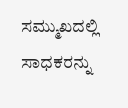ಸಮ್ಮುಖದಲ್ಲಿ ಸಾಧಕರನ್ನು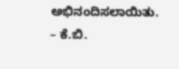ಅಭಿನಂದಿಸಲಾಯಿತು.
– ಕೆ.ಬಿ.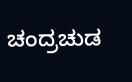ಚಂದ್ರಚುಡ